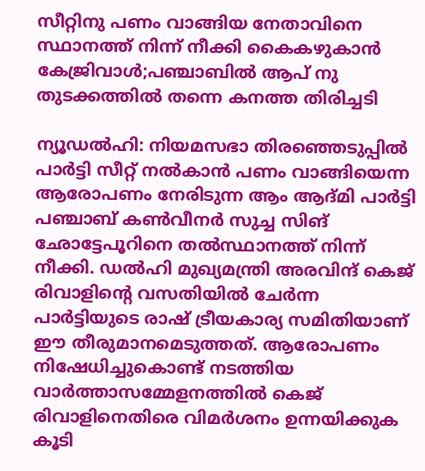സീറ്റിനു പണം വാങ്ങിയ നേതാവിനെ സ്ഥാനത്ത് നിന്ന് നീക്കി കൈകഴുകാന്‍ കേജ്രിവാള്‍;പഞ്ചാബില്‍ ആപ് നു തുടക്കത്തില്‍ തന്നെ കനത്ത തിരിച്ചടി

ന്യൂഡല്‍ഹി: നിയമസഭാ തിരഞ്ഞെടുപ്പില്‍ പാര്‍ട്ടി സീറ്റ് നല്‍കാന്‍ പണം വാങ്ങിയെന്ന ആരോപണം നേരിടുന്ന ആം ആദ്മി പാര്‍ട്ടി പഞ്ചാബ് കണ്‍വീനര്‍ സുച്ച സിങ് ഛോട്ടേപൂറിനെ തല്‍സ്ഥാനത്ത് നിന്ന് നീക്കി. ഡല്‍ഹി മുഖ്യമന്ത്രി അരവിന്ദ് കെജ് രിവാളിന്റെ വസതിയില്‍ ചേര്‍ന്ന പാര്‍ട്ടിയുടെ രാഷ് ട്രീയകാര്യ സമിതിയാണ് ഈ തീരുമാനമെടുത്തത്. ആരോപണം നിഷേധിച്ചുകൊണ്ട് നടത്തിയ വാര്‍ത്താസമ്മേളനത്തില്‍ കെജ് രിവാളിനെതിരെ വിമര്‍ശനം ഉന്നയിക്കുക കൂടി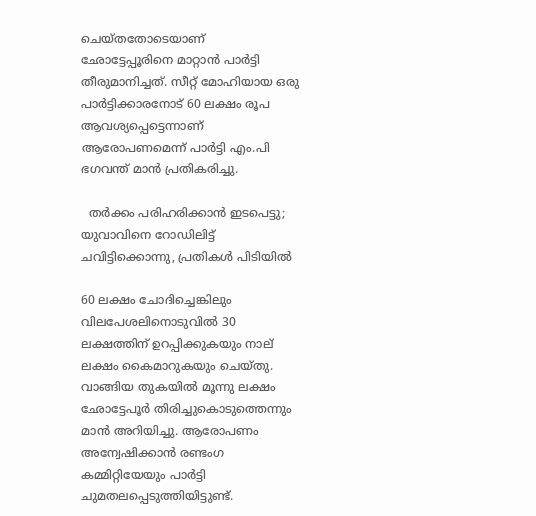ചെയ്തതോടെയാണ് ഛോട്ടേപ്പൂരിനെ മാറ്റാന്‍ പാര്‍ട്ടി തീരുമാനിച്ചത്. സീറ്റ് മോഹിയായ ഒരു പാര്‍ട്ടിക്കാരനോട് 60 ലക്ഷം രൂപ ആവശ്യപ്പെട്ടെന്നാണ് ആരോപണമെന്ന് പാര്‍ട്ടി എം.പി ഭഗവന്ത് മാന്‍ പ്രതികരിച്ചു.

  തർക്കം പരിഹരിക്കാൻ ഇടപെട്ടു;  യുവാവിനെ റോഡിലിട്ട് ചവിട്ടിക്കൊന്നു, പ്രതികൾ പിടിയിൽ

60 ലക്ഷം ചോദിച്ചെങ്കിലും വിലപേശലിനൊടുവില്‍ 30 ലക്ഷത്തിന് ഉറപ്പിക്കുകയും നാല് ലക്ഷം കൈമാറുകയും ചെയ്തു. വാങ്ങിയ തുകയില്‍ മൂന്നു ലക്ഷം ഛോട്ടേപൂര്‍ തിരിച്ചുകൊടുത്തെന്നും മാന്‍ അറിയിച്ചു. ആരോപണം അന്വേഷിക്കാന്‍ രണ്ടംഗ കമ്മിറ്റിയേയും പാര്‍ട്ടി ചുമതലപ്പെടുത്തിയിട്ടുണ്ട്.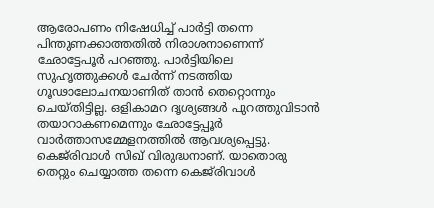ആരോപണം നിഷേധിച്ച് പാര്‍ട്ടി തന്നെ പിന്തുണക്കാത്തതില്‍ നിരാശനാണെന്ന് ഛോട്ടേപൂര്‍ പറഞ്ഞു. പാര്‍ട്ടിയിലെ സുഹൃത്തുക്കള്‍ ചേര്‍ന്ന് നടത്തിയ ഗൂഢാലോചനയാണിത് താന്‍ തെറ്റൊന്നും ചെയ്തിട്ടില്ല. ഒളികാമറ ദൃശ്യങ്ങള്‍ പുറത്തുവിടാന്‍ തയാറാകണമെന്നും ഛോട്ടേപ്പൂര്‍ വാര്‍ത്താസമ്മേളനത്തില്‍ ആവശ്യപ്പെട്ടു. കെജ്‌രിവാള്‍ സിഖ് വിരുദ്ധനാണ്. യാതൊരു തെറ്റും ചെയ്യാത്ത തന്നെ കെജ്‌രിവാള്‍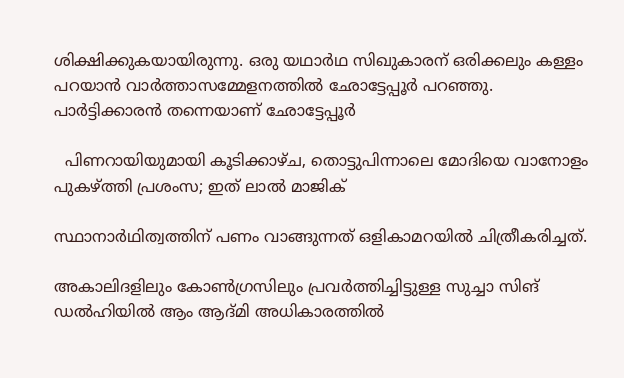ശിക്ഷിക്കുകയായിരുന്നു. ഒരു യഥാര്‍ഥ സിഖുകാരന് ഒരിക്കലും കള്ളം പറയാന്‍ വാര്‍ത്താസമ്മേളനത്തില്‍ ഛോട്ടേപ്പൂര്‍ പറഞ്ഞു. പാര്‍ട്ടിക്കാരന്‍ തന്നെയാണ് ഛോട്ടേപ്പൂര്‍

  പിണറായിയുമായി കൂടിക്കാഴ്ച, തൊട്ടുപിന്നാലെ മോദിയെ വാനോളം പുകഴ്ത്തി പ്രശംസ; ഇത് ലാൽ മാജിക്

സ്ഥാനാര്‍ഥിത്വത്തിന് പണം വാങ്ങുന്നത് ഒളികാമറയില്‍ ചിത്രീകരിച്ചത്.

അകാലിദളിലും കോണ്‍ഗ്രസിലും പ്രവര്‍ത്തിച്ചിട്ടുള്ള സുച്ചാ സിങ് ഡല്‍ഹിയില്‍ ആം ആദ്മി അധികാരത്തില്‍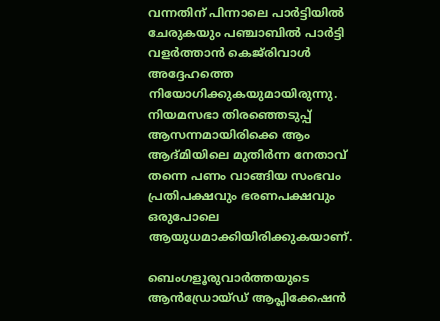വന്നതിന് പിന്നാലെ പാര്‍ട്ടിയില്‍ ചേരുകയും പഞ്ചാബില്‍ പാര്‍ട്ടി വളര്‍ത്താന്‍ കെജ്‌രിവാള്‍ അദ്ദേഹത്തെ നിയോഗിക്കുകയുമായിരുന്നു. നിയമസഭാ തിരഞ്ഞെടുപ്പ്‌ ആസന്നമായിരിക്കെ ആം ആദ്മിയിലെ മുതിര്‍ന്ന നേതാവ് തന്നെ പണം വാങ്ങിയ സംഭവം പ്രതിപക്ഷവും ഭരണപക്ഷവും ഒരുപോലെ ആയുധമാക്കിയിരിക്കുകയാണ്.

ബെംഗളൂരുവാർത്തയുടെ ആൻഡ്രോയ്ഡ് ആപ്ലിക്കേഷൻ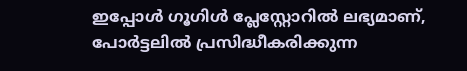ഇപ്പോൾ ഗൂഗിൾ പ്ലേസ്റ്റോറിൽ ലഭ്യമാണ്, പോർട്ടലിൽ പ്രസിദ്ധീകരിക്കുന്ന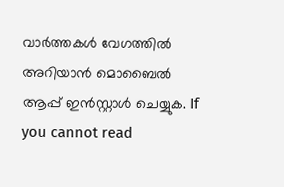വാർത്തകൾ വേഗത്തിൽ അറിയാൻ മൊബൈൽ ആപ്പ് ഇൻസ്റ്റാൾ ചെയ്യുക. If you cannot read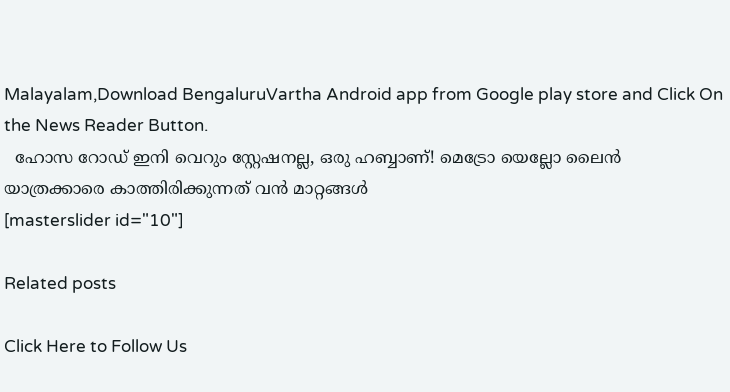Malayalam,Download BengaluruVartha Android app from Google play store and Click On the News Reader Button.
  ഹോസ റോഡ് ഇനി വെറും സ്റ്റേഷനല്ല, ഒരു ഹബ്ബാണ്! മെട്രോ യെല്ലോ ലൈൻ യാത്രക്കാരെ കാത്തിരിക്കുന്നത് വൻ മാറ്റങ്ങൾ
[masterslider id="10"]

Related posts

Click Here to Follow Us